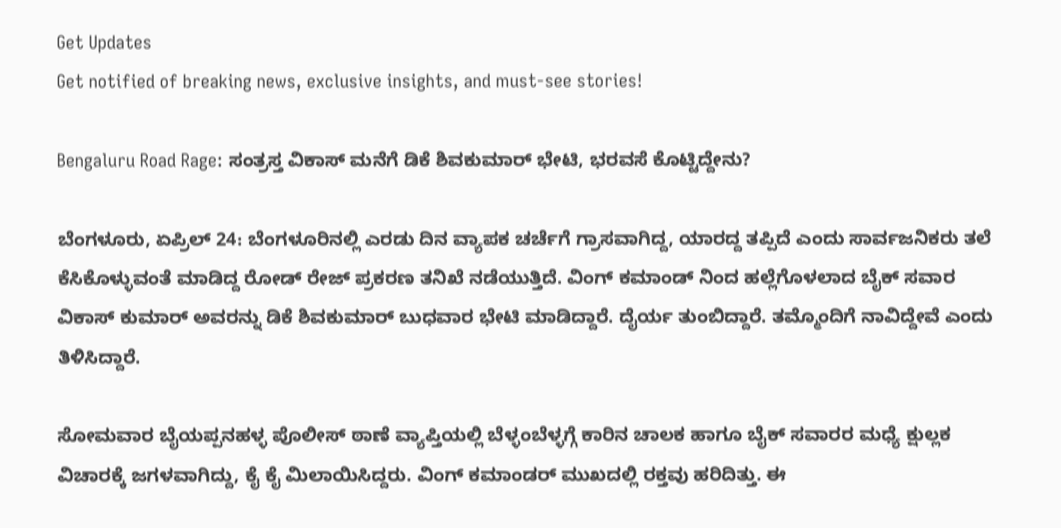Get Updates
Get notified of breaking news, exclusive insights, and must-see stories!

Bengaluru Road Rage: ಸಂತ್ರಸ್ತ ವಿಕಾಸ್ ಮನೆಗೆ ಡಿಕೆ ಶಿವಕುಮಾರ್ ಭೇಟಿ, ಭರವಸೆ ಕೊಟ್ಟಿದ್ದೇನು?

ಬೆಂಗಳೂರು, ಏಪ್ರಿಲ್ 24: ಬೆಂಗಳೂರಿನಲ್ಲಿ ಎರಡು ದಿನ ವ್ಯಾಪಕ ಚರ್ಚೆಗೆ ಗ್ರಾಸವಾಗಿದ್ದ, ಯಾರದ್ದ ತಪ್ಪಿದೆ ಎಂದು ಸಾರ್ವಜನಿಕರು ತಲೆ ಕೆಸಿಕೊಳ್ಳುವಂತೆ ಮಾಡಿದ್ದ ರೋಡ್ ರೇಜ್ ಪ್ರಕರಣ ತನಿಖೆ ನಡೆಯುತ್ತಿದೆ. ವಿಂಗ್ ಕಮಾಂಡ್ ನಿಂದ ಹಲ್ಲೆಗೊಳಲಾದ ಬೈಕ್ ಸವಾರ ವಿಕಾಸ್ ಕುಮಾರ್ ಅವರನ್ನು ಡಿಕೆ ಶಿವಕುಮಾರ್ ಬುಧವಾರ ಭೇಟಿ ಮಾಡಿದ್ದಾರೆ. ದೈರ್ಯ ತುಂಬಿದ್ದಾರೆ. ತಮ್ಮೊಂದಿಗೆ ನಾವಿದ್ದೇವೆ ಎಂದು ತಿಳಿಸಿದ್ದಾರೆ.

ಸೋಮವಾರ ಬೈಯಪ್ಪನಹಳ್ಳ ಪೊಲೀಸ್ ಠಾಣೆ ವ್ಯಾಪ್ತಿಯಲ್ಲಿ ಬೆಳ್ಳಂಬೆಳ್ಳಗ್ಗೆ ಕಾರಿನ ಚಾಲಕ ಹಾಗೂ ಬೈಕ್ ಸವಾರರ ಮಧ್ಯೆ ಕ್ಷುಲ್ಲಕ ವಿಚಾರಕ್ಕೆ ಜಗಳವಾಗಿದ್ದು, ಕೈ ಕೈ ಮಿಲಾಯಿಸಿದ್ದರು. ವಿಂಗ್ ಕಮಾಂಡರ್ ಮುಖದಲ್ಲಿ ರಕ್ತವು ಹರಿದಿತ್ತು. ಈ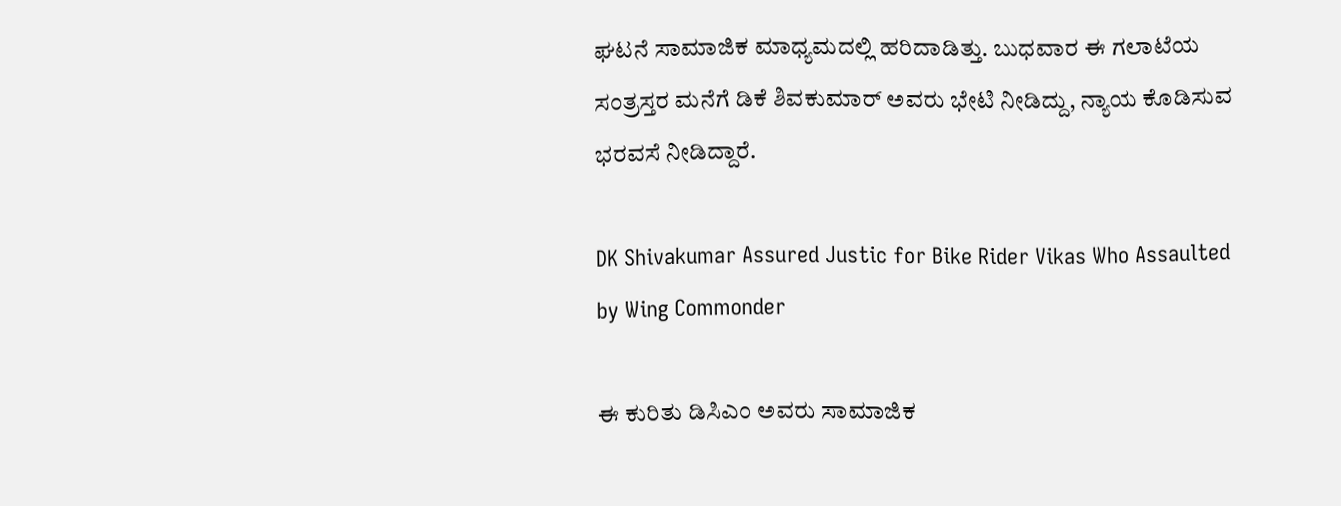ಘಟನೆ ಸಾಮಾಜಿಕ ಮಾಧ್ಯಮದಲ್ಲಿ ಹರಿದಾಡಿತ್ತು. ಬುಧವಾರ ಈ ಗಲಾಟೆಯ ಸಂತ್ರಸ್ತರ ಮನೆಗೆ ಡಿಕೆ ಶಿವಕುಮಾರ್ ಅವರು ಭೇಟಿ ನೀಡಿದ್ದು, ನ್ಯಾಯ ಕೊಡಿಸುವ ಭರವಸೆ ನೀಡಿದ್ದಾರೆ.

DK Shivakumar Assured Justic for Bike Rider Vikas Who Assaulted by Wing Commonder

ಈ ಕುರಿತು ಡಿಸಿಎಂ ಅವರು ಸಾಮಾಜಿಕ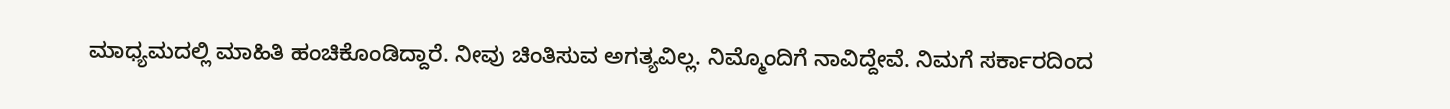ಮಾಧ್ಯಮದಲ್ಲಿ ಮಾಹಿತಿ ಹಂಚಿಕೊಂಡಿದ್ದಾರೆ. ನೀವು ಚಿಂತಿಸುವ ಅಗತ್ಯವಿಲ್ಲ. ನಿಮ್ಮೊಂದಿಗೆ ನಾವಿದ್ದೇವೆ. ನಿಮಗೆ ಸರ್ಕಾರದಿಂದ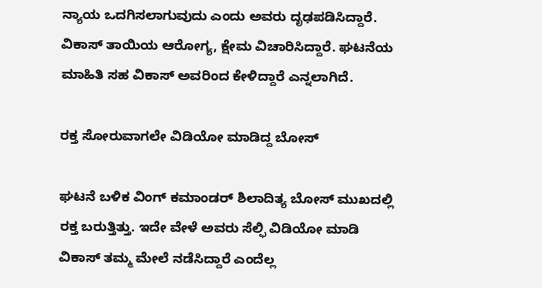ನ್ಯಾಯ ಒದಗಿಸಲಾಗುವುದು ಎಂದು ಅವರು ದೃಢಪಡಿಸಿದ್ದಾರೆ. ವಿಕಾಸ್ ತಾಯಿಯ ಆರೋಗ್ಯ, ಕ್ಷೇಮ ವಿಚಾರಿಸಿದ್ದಾರೆ. ಘಟನೆಯ ಮಾಹಿತಿ ಸಹ ವಿಕಾಸ್ ಅವರಿಂದ ಕೇಳಿದ್ದಾರೆ ಎನ್ನಲಾಗಿದೆ.

ರಕ್ತ ಸೋರುವಾಗಲೇ ವಿಡಿಯೋ ಮಾಡಿದ್ದ ಬೋಸ್

ಘಟನೆ ಬಳಿಕ ವಿಂಗ್ ಕಮಾಂಡರ್ ಶಿಲಾದಿತ್ಯ ಬೋಸ್ ಮುಖದಲ್ಲಿ ರಕ್ತ ಬರುತ್ತಿತ್ತು. ಇದೇ ವೇಳೆ ಅವರು ಸೆಲ್ಫಿ ವಿಡಿಯೋ ಮಾಡಿ ವಿಕಾಸ್ ತಮ್ಮ ಮೇಲೆ ನಡೆಸಿದ್ದಾರೆ ಎಂದೆಲ್ಲ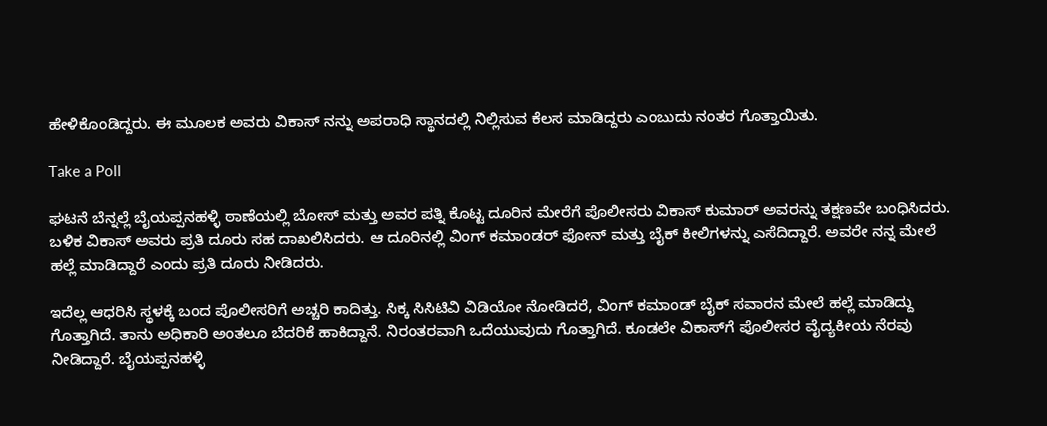ಹೇಳಿಕೊಂಡಿದ್ದರು. ಈ ಮೂಲಕ ಅವರು ವಿಕಾಸ್ ನನ್ನು ಅಪರಾಧಿ ಸ್ಥಾನದಲ್ಲಿ ನಿಲ್ಲಿಸುವ ಕೆಲಸ ಮಾಡಿದ್ದರು ಎಂಬುದು ನಂತರ ಗೊತ್ತಾಯಿತು.

Take a Poll

ಘಟನೆ ಬೆನ್ನಲ್ಲೆ ಬೈಯಪ್ಪನಹಳ್ಳಿ ಠಾಣೆಯಲ್ಲಿ ಬೋಸ್ ಮತ್ತು ಅವರ ಪತ್ನಿ ಕೊಟ್ಟ ದೂರಿನ ಮೇರೆಗೆ ಪೊಲೀಸರು ವಿಕಾಸ್ ಕುಮಾರ್ ಅವರನ್ನು ತಕ್ಷಣವೇ ಬಂಧಿಸಿದರು. ಬಳಿಕ ವಿಕಾಸ್ ಅವರು ಪ್ರತಿ ದೂರು ಸಹ ದಾಖಲಿಸಿದರು. ಆ ದೂರಿನಲ್ಲಿ ವಿಂಗ್ ಕಮಾಂಡರ್ ಫೋನ್ ಮತ್ತು ಬೈಕ್ ಕೀಲಿಗಳನ್ನು ಎಸೆದಿದ್ದಾರೆ. ಅವರೇ ನನ್ನ ಮೇಲೆ ಹಲ್ಲೆ ಮಾಡಿದ್ದಾರೆ ಎಂದು ಪ್ರತಿ ದೂರು ನೀಡಿದರು.

ಇದೆಲ್ಲ ಆಧರಿಸಿ ಸ್ಥಳಕ್ಕೆ ಬಂದ ಪೊಲೀಸರಿಗೆ ಅಚ್ಚರಿ ಕಾದಿತ್ತು. ಸಿಕ್ಕ ಸಿಸಿಟಿವಿ ವಿಡಿಯೋ ನೋಡಿದರೆ, ವಿಂಗ್ ಕಮಾಂಡ್ ಬೈಕ್ ಸವಾರನ ಮೇಲೆ ಹಲ್ಲೆ ಮಾಡಿದ್ದು ಗೊತ್ತಾಗಿದೆ. ತಾನು ಅಧಿಕಾರಿ ಅಂತಲೂ ಬೆದರಿಕೆ ಹಾಕಿದ್ದಾನೆ. ನಿರಂತರವಾಗಿ ಒದೆಯುವುದು ಗೊತ್ತಾಗಿದೆ. ಕೂಡಲೇ ವಿಕಾಸ್‌ಗೆ ಪೊಲೀಸರ ವೈದ್ಯಕೀಯ ನೆರವು ನೀಡಿದ್ದಾರೆ. ಬೈಯಪ್ಪನಹಳ್ಳಿ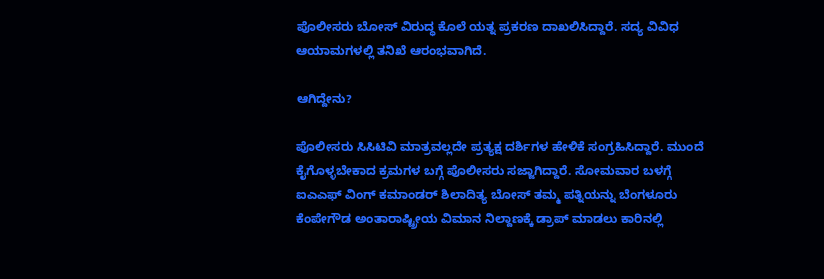ಪೊಲೀಸರು ಬೋಸ್ ವಿರುದ್ಧ ಕೊಲೆ ಯತ್ನ ಪ್ರಕರಣ ದಾಖಲಿಸಿದ್ದಾರೆ. ಸದ್ಯ ವಿವಿಧ ಆಯಾಮಗಳಲ್ಲಿ ತನಿಖೆ ಆರಂಭವಾಗಿದೆ.

ಆಗಿದ್ದೇನು?

ಪೊಲೀಸರು ಸಿಸಿಟಿವಿ ಮಾತ್ರವಲ್ಲದೇ ಪ್ರತ್ಯಕ್ಷ ದರ್ಶಿಗಳ ಹೇಳಿಕೆ ಸಂಗ್ರಹಿಸಿದ್ದಾರೆ. ಮುಂದೆ ಕೈಗೊಳ್ಳಬೇಕಾದ ಕ್ರಮಗಳ ಬಗ್ಗೆ ಪೊಲೀಸರು ಸಜ್ಜಾಗಿದ್ದಾರೆ. ಸೋಮವಾರ ಬಳಗ್ಗೆ ಐಎಎಫ್ ವಿಂಗ್ ಕಮಾಂಡರ್ ಶಿಲಾದಿತ್ಯ ಬೋಸ್ ತಮ್ಮ ಪತ್ನಿಯನ್ನು ಬೆಂಗಳೂರು ಕೆಂಪೇಗೌಡ ಅಂತಾರಾಷ್ಟ್ರೀಯ ವಿಮಾನ ನಿಲ್ದಾಣಕ್ಕೆ ಡ್ರಾಪ್ ಮಾಡಲು ಕಾರಿನಲ್ಲಿ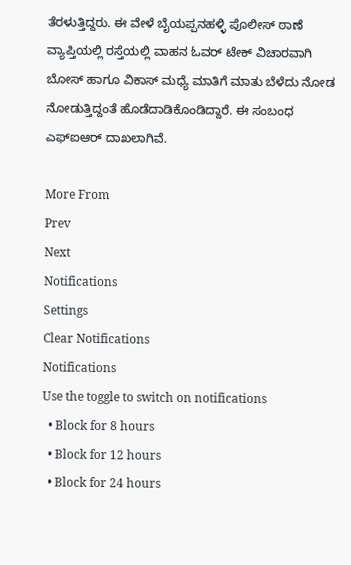ತೆರಳುತ್ತಿದ್ದರು. ಈ ವೇಳೆ ಬೈಯಪ್ಪನಹಳ್ಳಿ ಪೊಲೀಸ್ ಠಾಣೆ ವ್ಯಾಪ್ತಿಯಲ್ಲಿ ರಸ್ತೆಯಲ್ಲಿ ವಾಹನ ಓವರ್ ಟೇಕ್ ವಿಚಾರವಾಗಿ ಬೋಸ್ ಹಾಗೂ ವಿಕಾಸ್ ಮಧ್ಯೆ ಮಾತಿಗೆ ಮಾತು ಬೆಳೆದು ನೋಡ ನೋಡುತ್ತಿದ್ದಂತೆ ಹೊಡೆದಾಡಿಕೊಂಡಿದ್ದಾರೆ. ಈ ಸಂಬಂಧ ಎಫ್‌ಐಆರ್ ದಾಖಲಾಗಿವೆ.

More From
Prev
Next
Notifications
Settings
Clear Notifications
Notifications
Use the toggle to switch on notifications
  • Block for 8 hours
  • Block for 12 hours
  • Block for 24 hours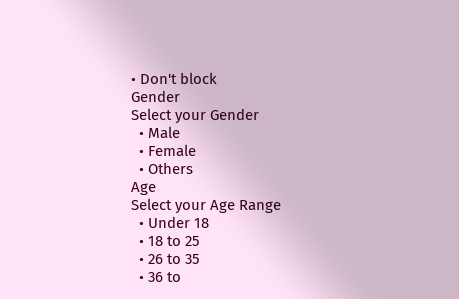• Don't block
Gender
Select your Gender
  • Male
  • Female
  • Others
Age
Select your Age Range
  • Under 18
  • 18 to 25
  • 26 to 35
  • 36 to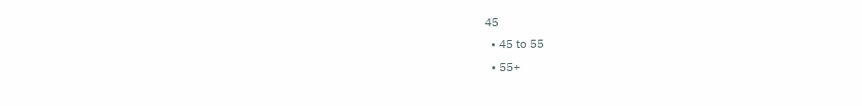45
  • 45 to 55
  • 55+